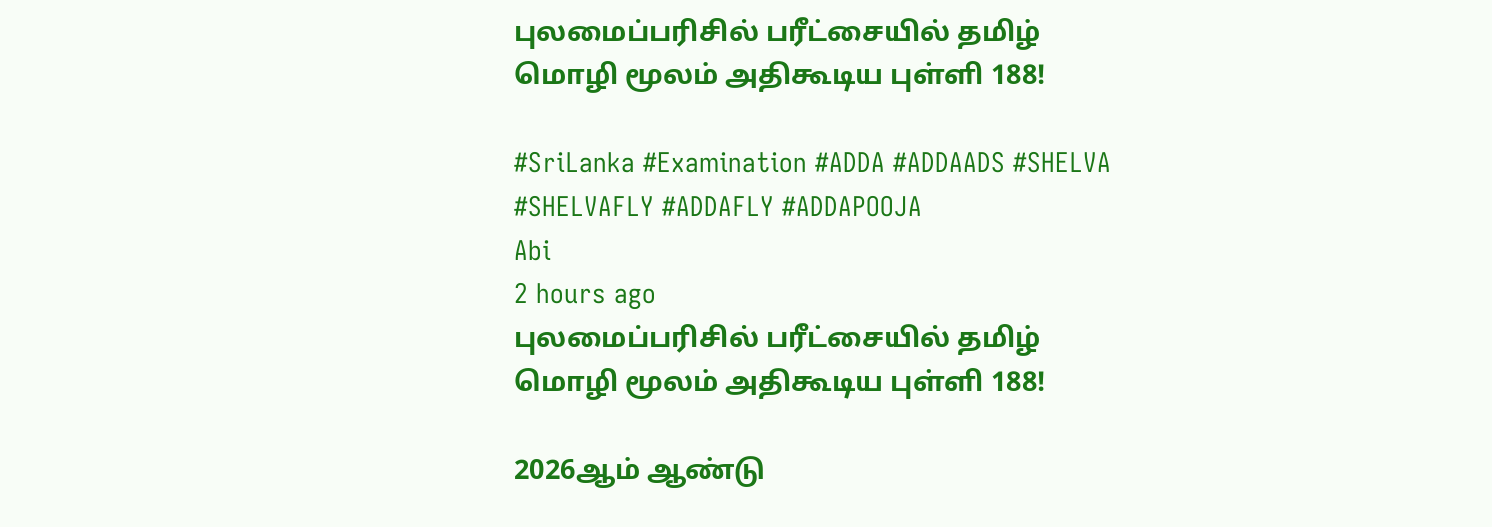புலமைப்பரிசில் பரீட்சையில் தமிழ் மொழி மூலம் அதிகூடிய புள்ளி 188!

#SriLanka #Examination #ADDA #ADDAADS #SHELVA #SHELVAFLY #ADDAFLY #ADDAPOOJA
Abi
2 hours ago
புலமைப்பரிசில் பரீட்சையில் தமிழ் மொழி மூலம் அதிகூடிய புள்ளி 188!

2026ஆம் ஆண்டு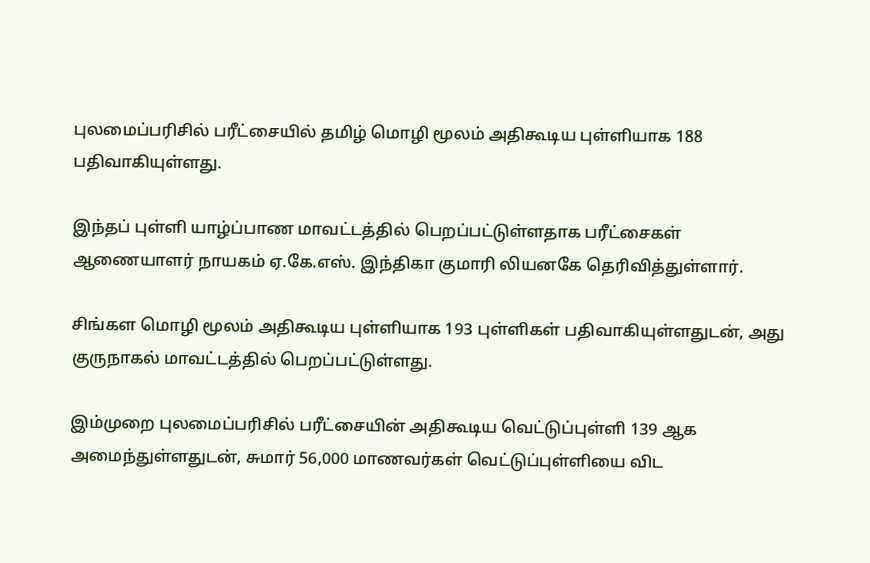புலமைப்பரிசில் பரீட்சையில் தமிழ் மொழி மூலம் அதிகூடிய புள்ளியாக 188 பதிவாகியுள்ளது.

இந்தப் புள்ளி யாழ்ப்பாண மாவட்டத்தில் பெறப்பட்டுள்ளதாக பரீட்சைகள் ஆணையாளர் நாயகம் ஏ.கே.எஸ். இந்திகா குமாரி லியனகே தெரிவித்துள்ளார்.

சிங்கள மொழி மூலம் அதிகூடிய புள்ளியாக 193 புள்ளிகள் பதிவாகியுள்ளதுடன், அது குருநாகல் மாவட்டத்தில் பெறப்பட்டுள்ளது.

இம்முறை புலமைப்பரிசில் பரீட்சையின் அதிகூடிய வெட்டுப்புள்ளி 139 ஆக அமைந்துள்ளதுடன், சுமார் 56,000 மாணவர்கள் வெட்டுப்புள்ளியை விட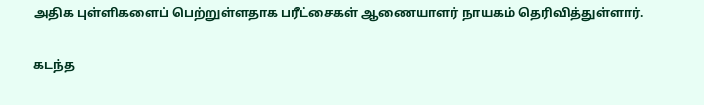அதிக புள்ளிகளைப் பெற்றுள்ளதாக பரீட்சைகள் ஆணையாளர் நாயகம் தெரிவித்துள்ளார்.

கடந்த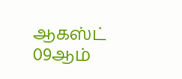ஆகஸ்ட் 09ஆம்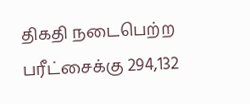திகதி நடைபெற்ற பரீட்சைக்கு 294,132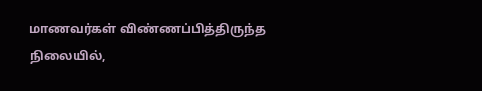மாணவர்கள் விண்ணப்பித்திருந்த நிலையில்,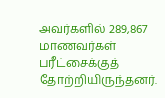அவர்களில் 289,867 மாணவர்கள் பரீட்சைக்குத் தோற்றியிருந்தனர்.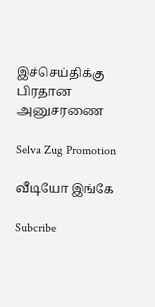இச்செய்திக்கு பிரதான அனுசரணை

Selva Zug Promotion

வீடியோ இங்கே

Subcribe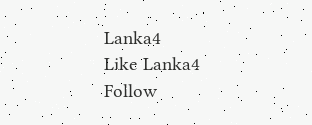Lanka4
Like Lanka4
Follow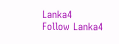Lanka4
Follow Lanka4